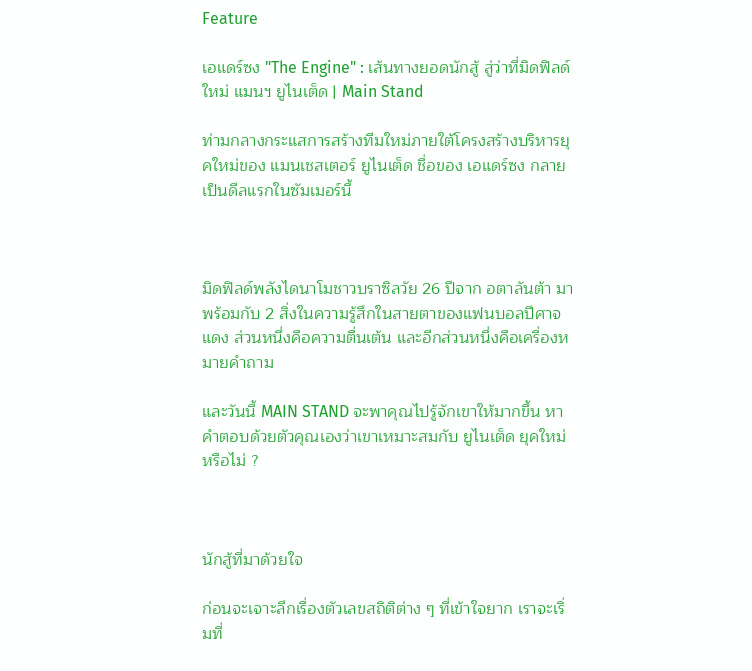Feature

เอแดร์ซง "The Engine" : เส้นทางยอดนักสู้ สู่ว่าที่มิดฟิลด์ใหม่ แมนฯ ยูไนเต็ด | Main Stand

ท่ามกลางกระแสการสร้างทีมใหม่ภายใต้โครงสร้างบริหารยุคใหม่ของ แมนเชสเตอร์ ยูไนเต็ด ชื่อของ เอแดร์ซง กลายเป็นดีลแรกในซัมเมอร์นี้



มิดฟิลด์พลังไดนาโมชาวบราซิลวัย 26 ปีจาก อตาลันต้า มาพร้อมกับ 2 สิ่งในความรู้สึกในสายตาของแฟนบอลปีศาจแดง ส่วนหนึ่งคือความตื่นเต้น และอีกส่วนหนึ่งคือเครื่องหมายคำถาม

และวันนี้ MAIN STAND จะพาคุณไปรู้จักเขาให้มากขึ้น หาคำตอบด้วยตัวคุณเองว่าเขาเหมาะสมกับ ยูไนเต็ด ยุคใหม่หรือไม่ ?



นักสู้ที่มาด้วยใจ

ก่อนจะเจาะลึกเรื่องตัวเลขสถิติต่าง ๆ ที่เข้าใจยาก เราจะเริ่มที่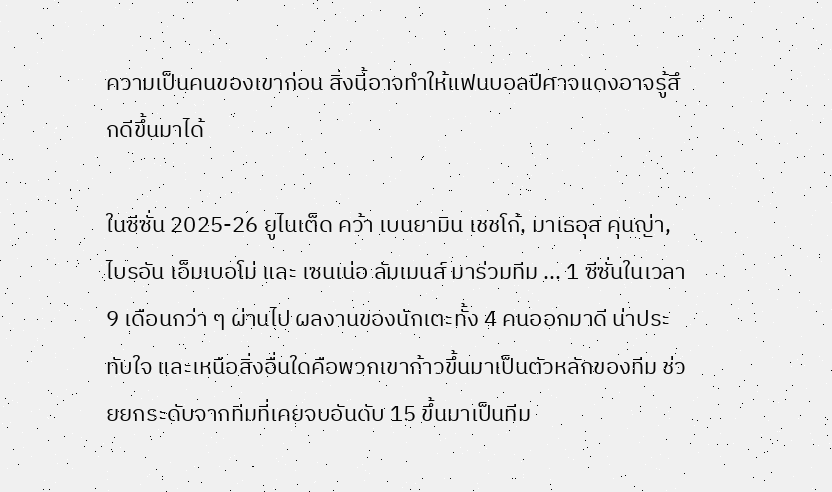ความเป็นคนของเขาก่อน สิ่งนี้อาจทำให้แฟนบอลปีศาจแดงอาจรู้สึกดีขึ้นมาได้

ในซีซั่น 2025-26 ยูไนเต็ด คว้า เบนยามิน เชชโก้, มาเธอุส คุนญ่า, ไบรอัน เอ็มเบอโม่ และ เซนเน่อ ลัมเมนส์ มาร่วมทีม ... 1 ซีซั่นในเวลา 9 เดือนกว่า ๆ ผ่านไป ผลงานของนักเตะทั้ง 4 คนออกมาดี น่าประทับใจ และเหนือสิ่งอื่นใดคือพวกเขาก้าวขึ้นมาเป็นตัวหลักของทีม ช่วยยกระดับจากทีมที่เคยจบอันดับ 15 ขึ้นมาเป็นทีม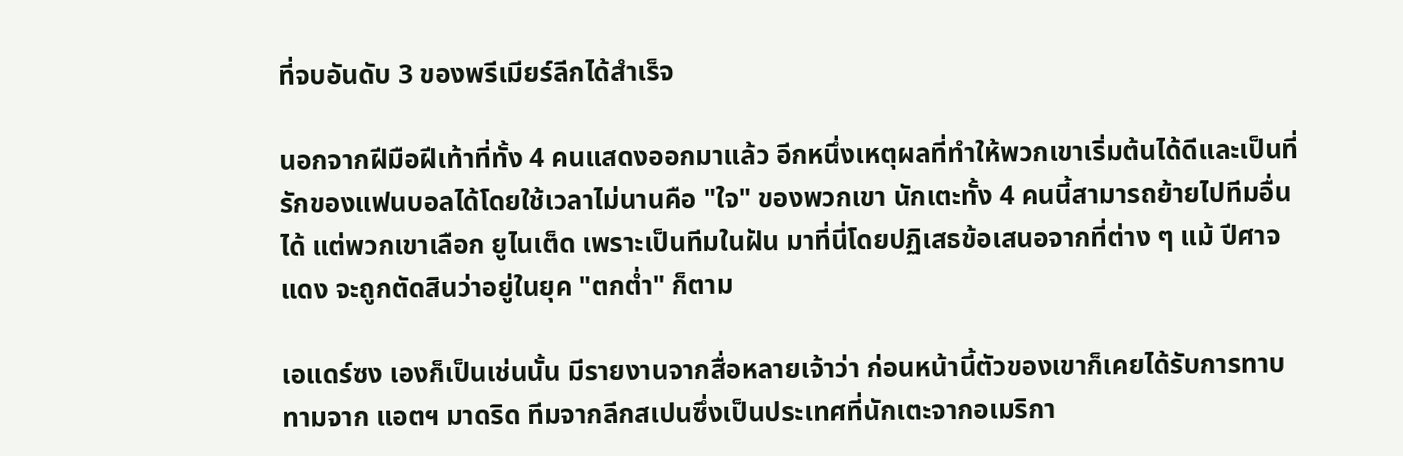ที่จบอันดับ 3 ของพรีเมียร์ลีกได้สำเร็จ

นอกจากฝีมือฝีเท้าที่ทั้ง 4 คนแสดงออกมาแล้ว อีกหนึ่งเหตุผลที่ทำให้พวกเขาเริ่มต้นได้ดีและเป็นที่รักของแฟนบอลได้โดยใช้เวลาไม่นานคือ "ใจ" ของพวกเขา นักเตะทั้ง 4 คนนี้สามารถย้ายไปทีมอื่นได้ แต่พวกเขาเลือก ยูไนเต็ด เพราะเป็นทีมในฝัน มาที่นี่โดยปฏิเสธข้อเสนอจากที่ต่าง ๆ แม้ ปีศาจแดง จะถูกตัดสินว่าอยู่ในยุค "ตกต่ำ" ก็ตาม

เอแดร์ซง เองก็เป็นเช่นนั้น มีรายงานจากสื่อหลายเจ้าว่า ก่อนหน้านี้ตัวของเขาก็เคยได้รับการทาบทามจาก แอตฯ มาดริด ทีมจากลีกสเปนซึ่งเป็นประเทศที่นักเตะจากอเมริกา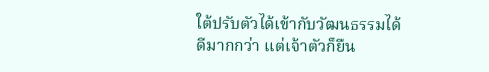ใต้ปรับตัวได้เข้ากับวัฒนธรรมได้ดีมากกว่า แต่เจ้าตัวก็ยืน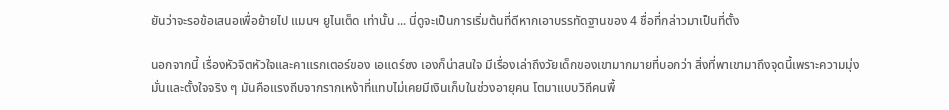ยันว่าจะรอข้อเสนอเพื่อย้ายไป แมนฯ ยูไนเต็ด เท่านั้น ... นี่ดูจะเป็นการเริ่มต้นที่ดีหากเอาบรรทัดฐานของ 4 ชื่อที่กล่าวมาเป็นที่ตั้ง

นอกจากนี้ เรื่องหัวจิตหัวใจและคาแรกเตอร์ของ เอแดร์ซง เองก็น่าสนใจ มีเรื่องเล่าถึงวัยเด็กของเขามากมายที่บอกว่า สิ่งที่พาเขามาถึงจุดนี้เพราะความมุ่งมั่นและตั้งใจจริง ๆ มันคือแรงถีบจากรากเหง้าที่แทบไม่เคยมีเงินเก็บในช่วงอายุคน โตมาแบบวิถีคนพื้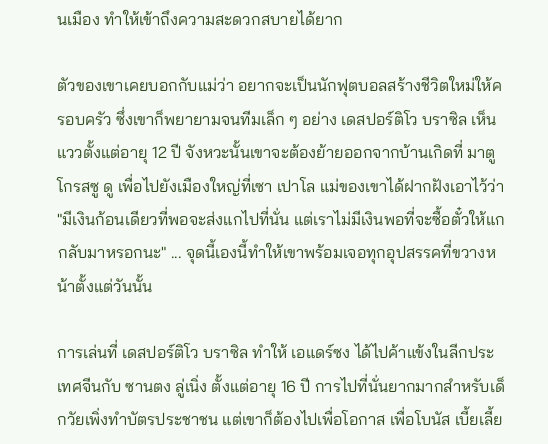นเมือง ทำให้เข้าถึงความสะดวกสบายได้ยาก

ตัวของเขาเคยบอกกับแม่ว่า อยากจะเป็นนักฟุตบอลสร้างชีวิตใหม่ให้ครอบครัว ซึ่งเขาก็พยายามจนทีมเล็ก ๆ อย่าง เดสปอร์ติโว บราซิล เห็นแววตั้งแต่อายุ 12 ปี จังหวะนั้นเขาจะต้องย้ายออกจากบ้านเกิดที่ มาตูโกรสซู ดู เพื่อไปยังเมืองใหญ่ที่เซา เปาโล แม่ของเขาได้ฝากฝังเอาไว้ว่า "มีเงินก้อนเดียวที่พอจะส่งแกไปที่นั่น แต่เราไม่มีเงินพอที่จะซื้อตั๋วให้แกกลับมาหรอกนะ" ... จุดนี้เองนี้ทำให้เขาพร้อมเจอทุกอุปสรรคที่ขวางหน้าตั้งแต่วันนั้น

การเล่นที่ เดสปอร์ติโว บราซิล ทำให้ เอแดร์ซง ได้ไปค้าแข้งในลีกประเทศจีนกับ ซานตง ลู่เนิ่ง ตั้งแต่อายุ 16 ปี การไปที่นั่นยากมากสำหรับเด็กวัยเพิ่งทำบัตรประชาชน แต่เขาก็ต้องไปเพื่อโอกาส เพื่อโบนัส เบี้ยเลี้ย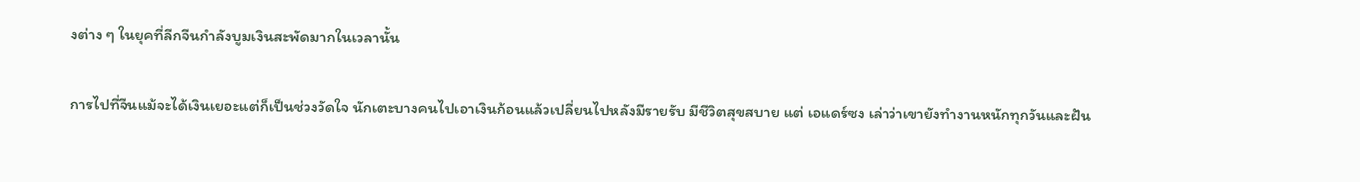งต่าง ๆ ในยุคที่ลีกจีนกำลังบูมเงินสะพัดมากในเวลานั้น

การไปที่จีนแม้จะได้เงินเยอะแต่ก็เป็นช่วงวัดใจ นักเตะบางคนไปเอาเงินก้อนแล้วเปลี่ยนไปหลังมีรายรับ มีชีวิตสุขสบาย แต่ เอแดร์ซง เล่าว่าเขายังทำงานหนักทุกวันและฝัน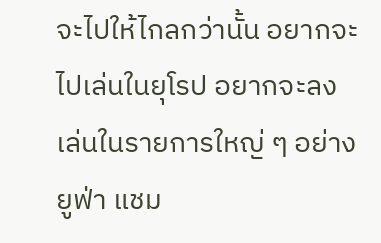จะไปให้ไกลกว่านั้น อยากจะไปเล่นในยุโรป อยากจะลงเล่นในรายการใหญ่ ๆ อย่าง ยูฟ่า แชม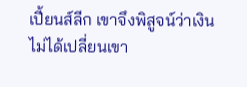เปี้ยนส์ลีก เขาจึงพิสูจน์ว่าเงินไม่ได้เปลี่ยนเขา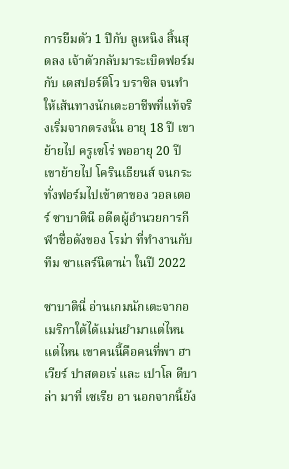การยืมตัว 1 ปีกับ ลูเหนิง สิ้นสุดลง เจ้าตัวกลับมาระเบิดฟอร์มกับ เดสปอร์ติโว บราซิล จนทำให้เส้นทางนักเตะอาชีพที่แท้จริงเริ่มจากตรงนั้น อายุ 18 ปี เขาย้ายไป ครูเซโร่ พออายุ 20 ปี เขาย้ายไป โครินเธียนส์ จนกระทั่งฟอร์มไปเข้าตาของ วอลเตอร์ ซาบาตินี อดีตผู้อำนวยการกีฬาชื่อดังของ โรม่า ที่ทำงานกับทีม ซาแลร์นิตาน่า ในปี 2022

ซาบาตินี่ อ่านเกมนักเตะจากอเมริกาใต้ได้แม่นยำมาแต่ไหนแต่ไหน เขาคนนี้คือคนที่พา ฮาเวียร์ ปาสตอเร่ และ เปาโล ดีบาล่า มาที่ เซเรีย อา นอกจากนี้ยัง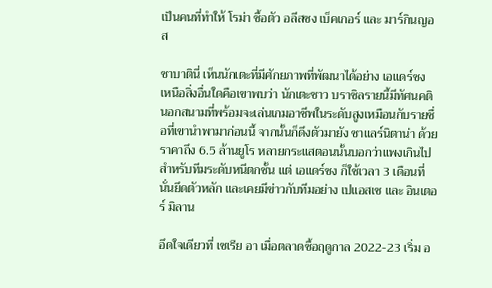เป็นคนที่ทำให้ โรม่า ซื้อตัว อลีสซง เบ็คเกอร์ และ มาร์กินญอส

ซาบาตินี่ เห็นนักเตะที่มีศักยภาพที่พัฒนาได้อย่าง เอแดร์ซง เหนือสิ่งอื่นใดคือเขาพบว่า นักเตะชาว บราซิลรายนี้มีทัศนคตินอกสนามที่พร้อมจะเล่นเกมอาชีพในระดับสูงเหมือนกับรายชื่อที่เขานำพามาก่อนนี้ จากนั้นก็ดึงตัวมายัง ซาแลร์นิตาน่า ด้วยราคาถึง 6.5 ล้านยูโร หลายกระแสตอนนั้นบอกว่าแพงเกินไปสำหรับทีมระดับหนีตกชั้น แต่ เอแดร์ซง ก็ใช้เวลา 3 เดือนที่นั่นยึดตัวหลัก และเคยมีข่าวกับทีมอย่าง เปแอสเช และ อินเตอร์ มิลาน

อึดใจเดียวที่ เซเรีย อา เมื่อตลาดซื้อฤดูกาล 2022-23 เริ่ม อ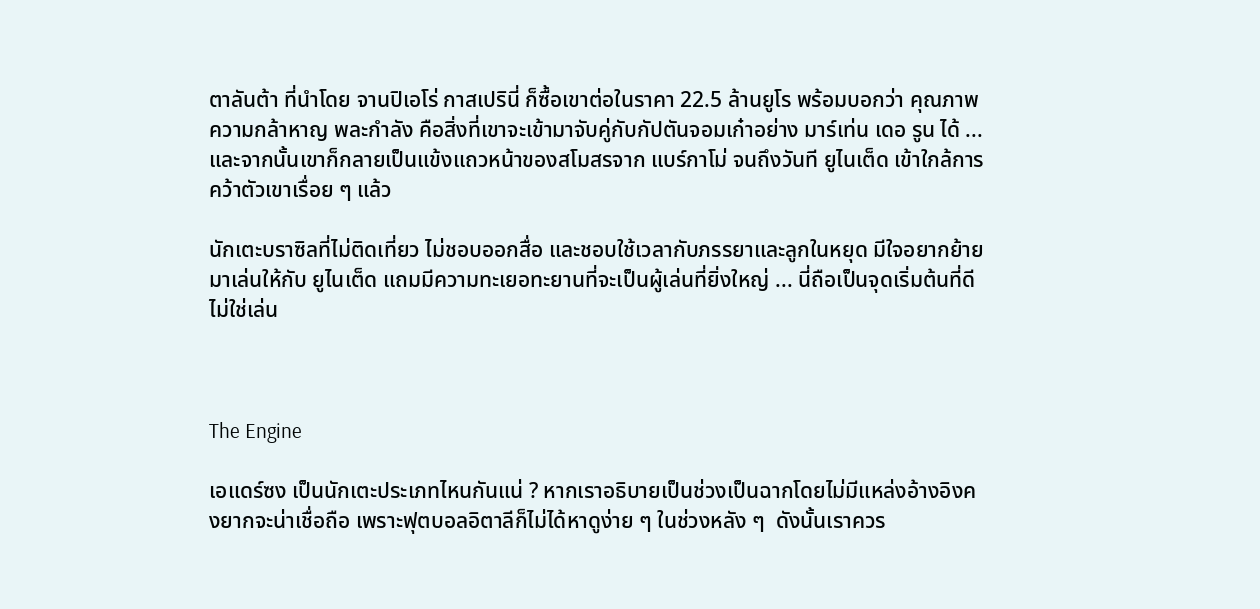ตาลันต้า ที่นำโดย จานปิเอโร่ กาสเปรินี่ ก็ซื้อเขาต่อในราคา 22.5 ล้านยูโร พร้อมบอกว่า คุณภาพ ความกล้าหาญ พละกำลัง คือสิ่งที่เขาจะเข้ามาจับคู่กับกัปตันจอมเก๋าอย่าง มาร์เท่น เดอ รูน ได้ ... และจากนั้นเขาก็กลายเป็นแข้งแถวหน้าของสโมสรจาก แบร์กาโม่ จนถึงวันที ยูไนเต็ด เข้าใกล้การคว้าตัวเขาเรื่อย ๆ แล้ว

นักเตะบราซิลที่ไม่ติดเที่ยว ไม่ชอบออกสื่อ และชอบใช้เวลากับภรรยาและลูกในหยุด มีใจอยากย้ายมาเล่นให้กับ ยูไนเต็ด แถมมีความทะเยอทะยานที่จะเป็นผู้เล่นที่ยิ่งใหญ่ ... นี่ถือเป็นจุดเริ่มต้นที่ดีไม่ใช่เล่น



The Engine

เอแดร์ซง เป็นนักเตะประเภทไหนกันแน่ ? หากเราอธิบายเป็นช่วงเป็นฉากโดยไม่มีแหล่งอ้างอิงคงยากจะน่าเชื่อถือ เพราะฟุตบอลอิตาลีก็ไม่ได้หาดูง่าย ๆ ในช่วงหลัง ๆ  ดังนั้นเราควร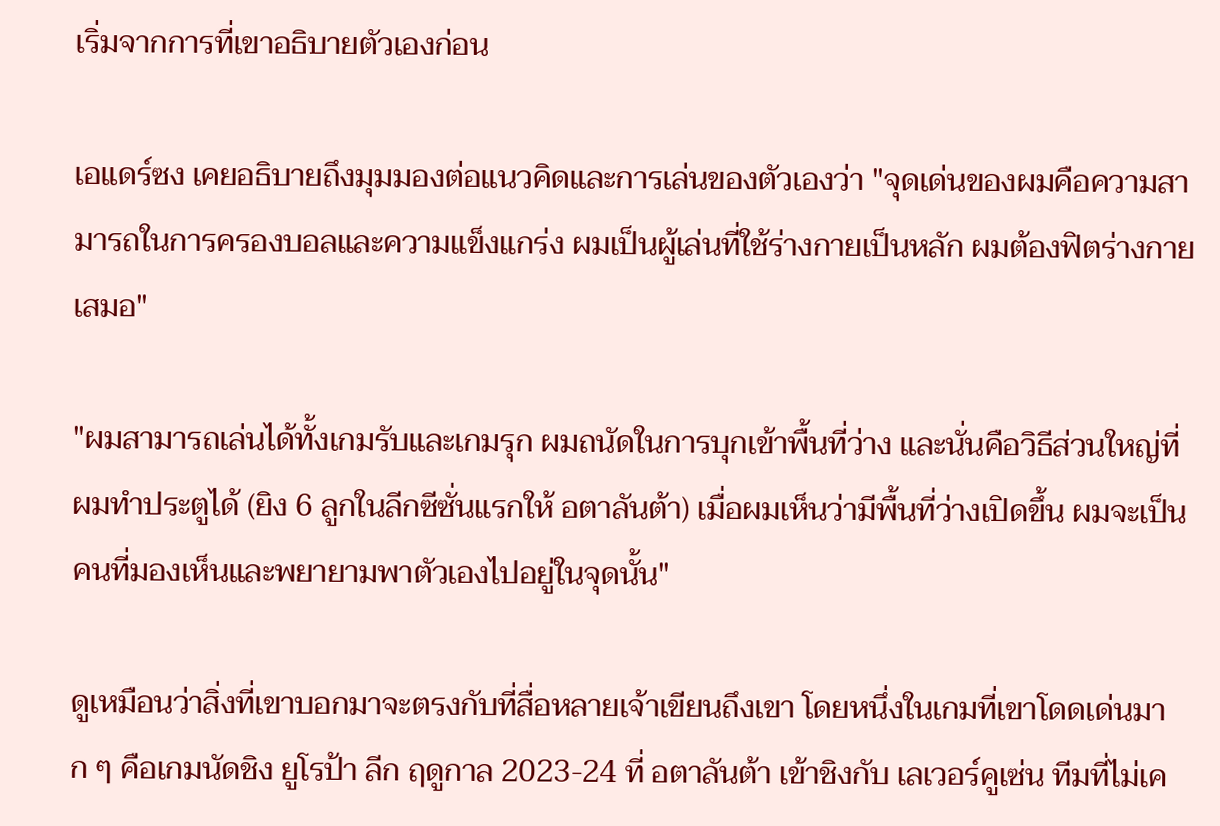เริ่มจากการที่เขาอธิบายตัวเองก่อน

เอแดร์ซง เคยอธิบายถึงมุมมองต่อแนวคิดและการเล่นของตัวเองว่า "จุดเด่นของผมคือความสามารถในการครองบอลและความแข็งแกร่ง ผมเป็นผู้เล่นที่ใช้ร่างกายเป็นหลัก ผมต้องฟิตร่างกายเสมอ"

"ผมสามารถเล่นได้ทั้งเกมรับและเกมรุก ผมถนัดในการบุกเข้าพื้นที่ว่าง และนั่นคือวิธีส่วนใหญ่ที่ผมทำประตูได้ (ยิง 6 ลูกในลีกซีซั่นแรกให้ อตาลันต้า) เมื่อผมเห็นว่ามีพื้นที่ว่างเปิดขึ้น ผมจะเป็นคนที่มองเห็นและพยายามพาตัวเองไปอยู่ในจุดนั้น"

ดูเหมือนว่าสิ่งที่เขาบอกมาจะตรงกับที่สื่อหลายเจ้าเขียนถึงเขา โดยหนึ่งในเกมที่เขาโดดเด่นมาก ๆ คือเกมนัดชิง ยูโรป้า ลีก ฤดูกาล 2023-24 ที่ อตาลันต้า เข้าชิงกับ เลเวอร์คูเซ่น ทีมที่ไม่เค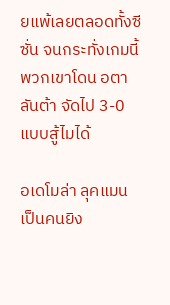ยแพ้เลยตลอดทั้งซีซั่น จนกระทั่งเกมนี้ พวกเขาโดน อตาลันต้า จัดไป 3-0 แบบสู้ไมได้

อเดโมล่า ลุคแมน เป็นคนยิง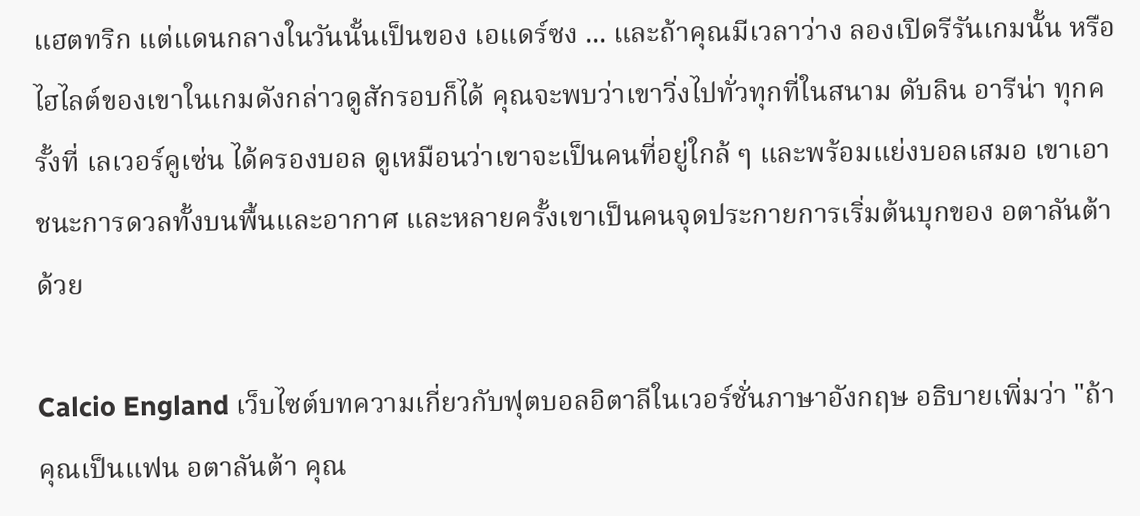แฮตทริก แต่แดนกลางในวันนั้นเป็นของ เอแดร์ซง ... และถ้าคุณมีเวลาว่าง ลองเปิดรีรันเกมนั้น หรือไฮไลต์ของเขาในเกมดังกล่าวดูสักรอบก็ได้ คุณจะพบว่าเขาวิ่งไปทั่วทุกที่ในสนาม ดับลิน อารีน่า ทุกครั้งที่ เลเวอร์คูเซ่น ได้ครองบอล ดูเหมือนว่าเขาจะเป็นคนที่อยู่ใกล้ ๆ และพร้อมแย่งบอลเสมอ เขาเอาชนะการดวลทั้งบนพื้นและอากาศ และหลายครั้งเขาเป็นคนจุดประกายการเริ่มต้นบุกของ อตาลันต้า ด้วย

Calcio England เว็บไซต์บทความเกี่ยวกับฟุตบอลอิตาลีในเวอร์ชั่นภาษาอังกฤษ อธิบายเพิ่มว่า "ถ้าคุณเป็นแฟน อตาลันต้า คุณ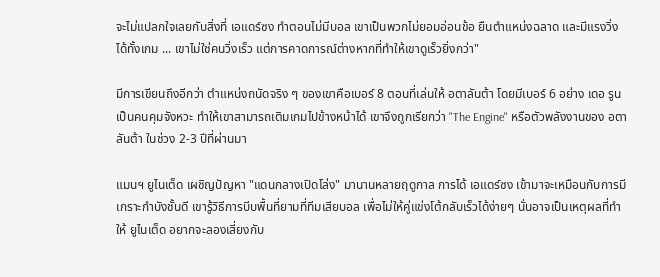จะไม่แปลกใจเลยกับสิ่งที่ เอแดร์ซง ทำตอนไม่มีบอล เขาเป็นพวกไม่ยอมอ่อนข้อ ยืนตำแหน่งฉลาด และมีแรงวิ่งได้ทั้งเกม ... เขาไม่ใช่คนวิ่งเร็ว แต่การคาดการณ์ต่างหากที่ทำให้เขาดูเร็วยิ่งกว่า"

มีการเขียนถึงอีกว่า ตำแหน่งถนัดจริง ๆ ของเขาคือเบอร์ 8 ตอนที่เล่นให้ อตาลันต้า โดยมีเบอร์ 6 อย่าง เดอ รูน เป็นคนคุมจังหวะ ทำให้เขาสามารถเติมเกมไปข้างหน้าได้ เขาจึงถูกเรียกว่า "The Engine" หรือตัวพลังงานของ อตาลันต้า ในช่วง 2-3 ปีที่ผ่านมา

แมนฯ ยูไนเต็ด เผชิญปัญหา "แดนกลางเปิดโล่ง" มานานหลายฤดูกาล การได้ เอแดร์ซง เข้ามาจะเหมือนกับการมีเกราะกำบังชั้นดี เขารู้วิธีการบีบพื้นที่ยามที่ทีมเสียบอล เพื่อไม่ให้คู่แข่งโต้กลับเร็วได้ง่ายๆ นั่นอาจเป็นเหตุผลที่ทำให้ ยูไนเต็ด อยากจะลองเสี่ยงกับ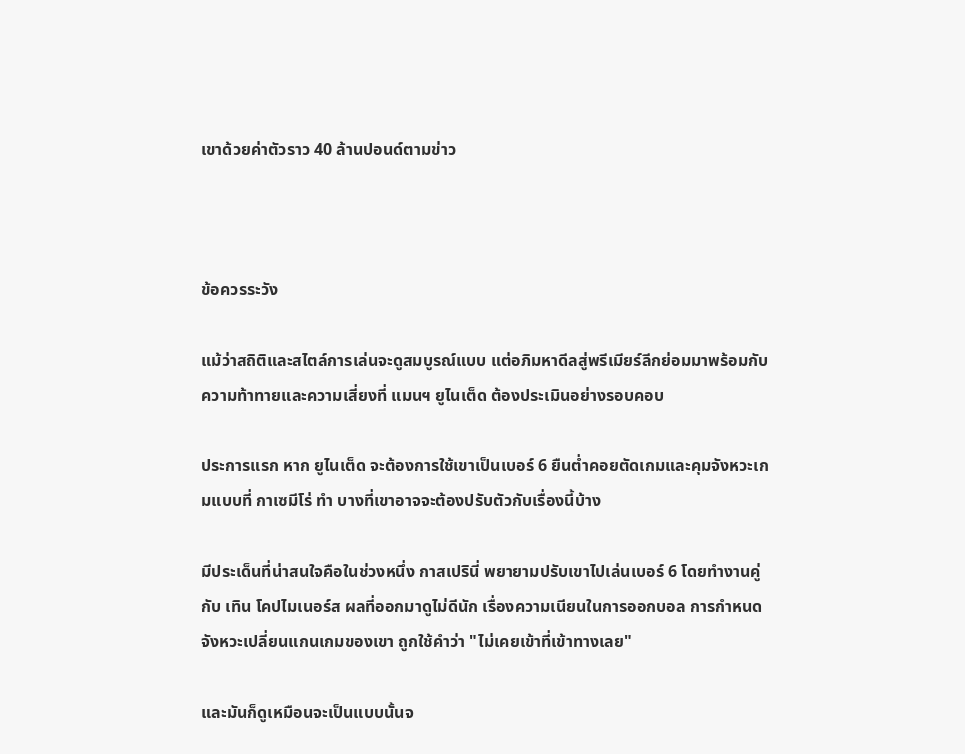เขาด้วยค่าตัวราว 40 ล้านปอนด์ตามข่าว



ข้อควรระวัง

แม้ว่าสถิติและสไตล์การเล่นจะดูสมบูรณ์แบบ แต่อภิมหาดีลสู่พรีเมียร์ลีกย่อมมาพร้อมกับความท้าทายและความเสี่ยงที่ แมนฯ ยูไนเต็ด ต้องประเมินอย่างรอบคอบ

ประการแรก หาก ยูไนเต็ด จะต้องการใช้เขาเป็นเบอร์ 6 ยืนต่ำคอยตัดเกมและคุมจังหวะเกมแบบที่ กาเซมีโร่ ทำ บางที่เขาอาจจะต้องปรับตัวกับเรื่องนี้บ้าง

มีประเด็นที่น่าสนใจคือในช่วงหนึ่ง กาสเปรินี่ พยายามปรับเขาไปเล่นเบอร์ 6 โดยทำงานคู่กับ เทิน โคปไมเนอร์ส ผลที่ออกมาดูไม่ดีนัก เรื่องความเนียนในการออกบอล การกำหนดจังหวะเปลี่ยนแกนเกมของเขา ถูกใช้คำว่า "ไม่เคยเข้าที่เข้าทางเลย"

และมันก็ดูเหมือนจะเป็นแบบนั้นจ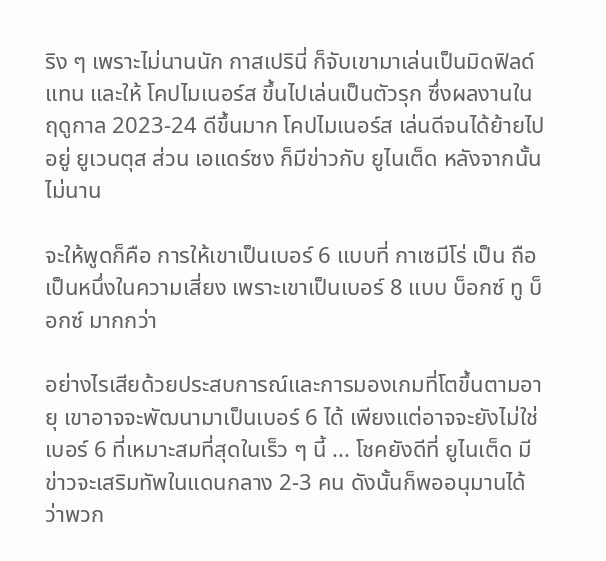ริง ๆ เพราะไม่นานนัก กาสเปรินี่ ก็จับเขามาเล่นเป็นมิดฟิลด์แทน และให้ โคปไมเนอร์ส ขึ้นไปเล่นเป็นตัวรุก ซึ่งผลงานในฤดูกาล 2023-24 ดีขึ้นมาก โคปไมเนอร์ส เล่นดีจนได้ย้ายไปอยู่ ยูเวนตุส ส่วน เอแดร์ซง ก็มีข่าวกับ ยูไนเต็ด หลังจากนั้นไม่นาน

จะให้พูดก็คือ การให้เขาเป็นเบอร์ 6 แบบที่ กาเซมีโร่ เป็น ถือเป็นหนึ่งในความเสี่ยง เพราะเขาเป็นเบอร์ 8 แบบ บ็อกซ์ ทู บ็อกซ์ มากกว่า

อย่างไรเสียด้วยประสบการณ์และการมองเกมที่โตขึ้นตามอายุ เขาอาจจะพัฒนามาเป็นเบอร์ 6 ได้ เพียงแต่อาจจะยังไม่ใช่เบอร์ 6 ที่เหมาะสมที่สุดในเร็ว ๆ นี้ ... โชคยังดีที่ ยูไนเต็ด มีข่าวจะเสริมทัพในแดนกลาง 2-3 คน ดังนั้นก็พออนุมานได้ว่าพวก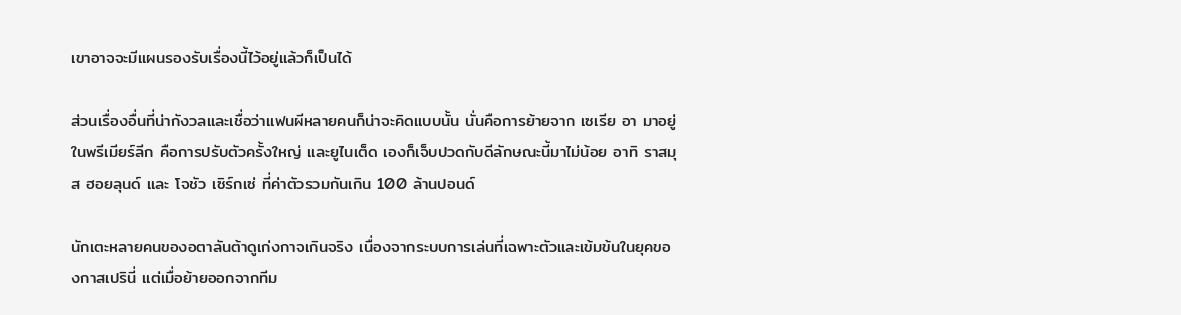เขาอาจจะมีแผนรองรับเรื่องนี้ไว้อยู่แล้วก็เป็นได้

ส่วนเรื่องอื่นที่น่ากังวลและเชื่อว่าแฟนผีหลายคนก็น่าจะคิดแบบนั้น นั่นคือการย้ายจาก เซเรีย อา มาอยู่ในพรีเมียร์ลีก คือการปรับตัวครั้งใหญ่ และยูไนเต็ด เองก็เจ็บปวดกับดีลักษณะนี้มาไม่น้อย อาทิ ราสมุส ฮอยลุนด์ และ โจชัว เซิร์กเซ่ ที่ค่าตัวรวมกันเกิน 100 ล้านปอนด์

นักเตะหลายคนของอตาลันต้าดูเก่งกาจเกินจริง เนื่องจากระบบการเล่นที่เฉพาะตัวและเข้มข้นในยุคของกาสเปรินี่ แต่เมื่อย้ายออกจากทีม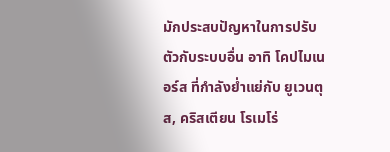มักประสบปัญหาในการปรับตัวกับระบบอื่น อาทิ โคปไมเนอร์ส ที่กำลังย่ำแย่กับ ยูเวนตุส, คริสเตียน โรเมโร่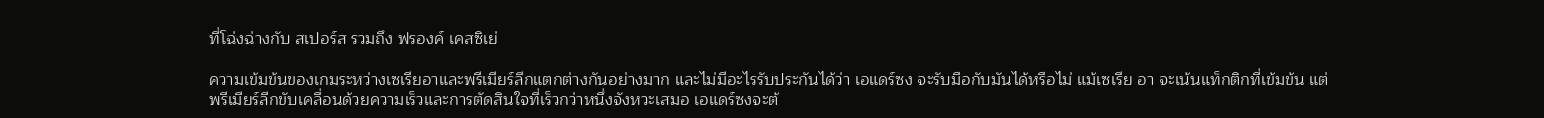ที่โฉ่งฉ่างกับ สเปอร์ส รวมถึง ฟรองค์ เคสซิเย่

ความเข้มข้นของเกมระหว่างเซเรียอาและพรีเมียร์ลีกแตกต่างกันอย่างมาก และไม่มีอะไรรับประกันได้ว่า เอแดร์ซง จะรับมือกับมันได้หรือไม่ แม้เซเรีย อา จะเน้นแท็กติกที่เข้มข้น แต่พรีเมียร์ลีกขับเคลื่อนด้วยความเร็วและการตัดสินใจที่เร็วกว่าหนึ่งจังหวะเสมอ เอแดร์ซงจะต้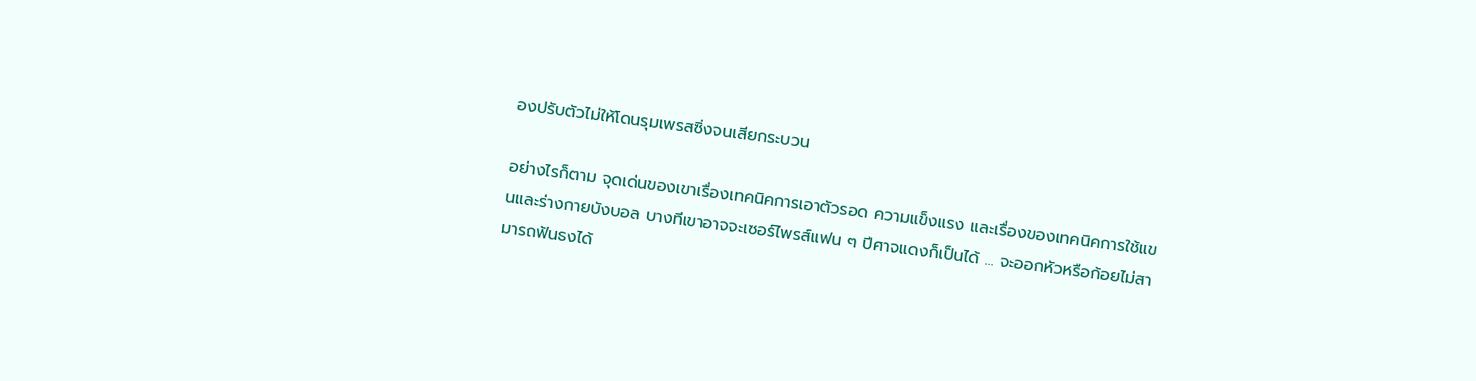องปรับตัวไม่ให้โดนรุมเพรสซิ่งจนเสียกระบวน

อย่างไรก็ตาม จุดเด่นของเขาเรื่องเทคนิคการเอาตัวรอด ความแข็งแรง และเรื่องของเทคนิคการใช้แขนและร่างกายบังบอล บางทีเขาอาจจะเซอร์ไพรส์แฟน ๆ ปีศาจแดงก็เป็นได้ ... จะออกหัวหรือก้อยไม่สามารถฟันธงได้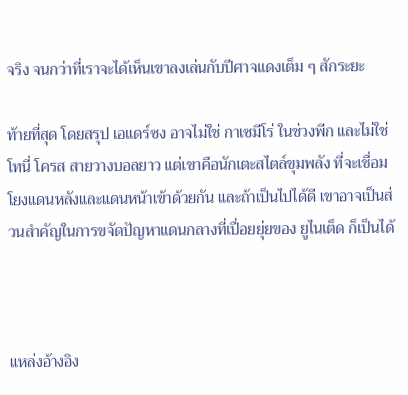จริง จนกว่าที่เราจะได้เห็นเขาลงเล่นกับปีศาจแดงเต็ม ๆ สักระยะ

ท้ายที่สุด โดยสรุป เอแดร์ซง อาจไม่ใช่ กาเซมีโร่ ในช่วงพีก และไม่ใช่ โทนี่ โครส สายวางบอลยาว แต่เขาคือนักเตะสไตล์ขุมพลัง ที่จะเชื่อมโยงแดนหลังและแดนหน้าเข้าด้วยกัน และถ้าเป็นไปได้ดี เขาอาจเป็นส่วนสำคัญในการขจัดปัญหาแดนกลางที่เปื่อยยุ่ยของ ยูไนเต็ด ก็เป็นได้



แหล่งอ้างอิง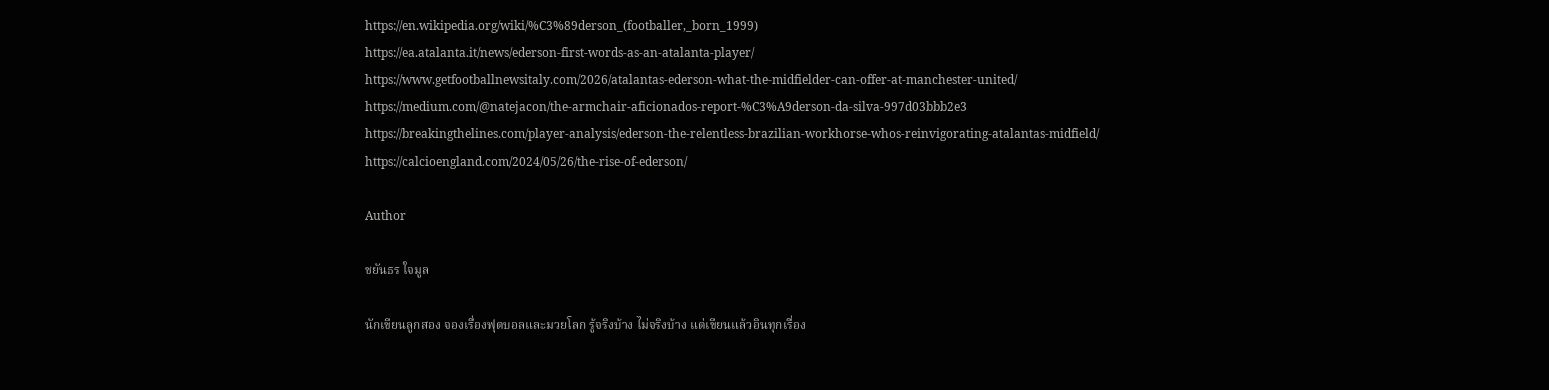https://en.wikipedia.org/wiki/%C3%89derson_(footballer,_born_1999)
https://ea.atalanta.it/news/ederson-first-words-as-an-atalanta-player/
https://www.getfootballnewsitaly.com/2026/atalantas-ederson-what-the-midfielder-can-offer-at-manchester-united/
https://medium.com/@natejacon/the-armchair-aficionados-report-%C3%A9derson-da-silva-997d03bbb2e3
https://breakingthelines.com/player-analysis/ederson-the-relentless-brazilian-workhorse-whos-reinvigorating-atalantas-midfield/
https://calcioengland.com/2024/05/26/the-rise-of-ederson/

Author

ชยันธร ใจมูล

นักเขียนลูกสอง จองเรื่องฟุตบอลและมวยโลก รู้จริงบ้าง ไม่จริงบ้าง แต่เขียนแล้วอินทุกเรื่อง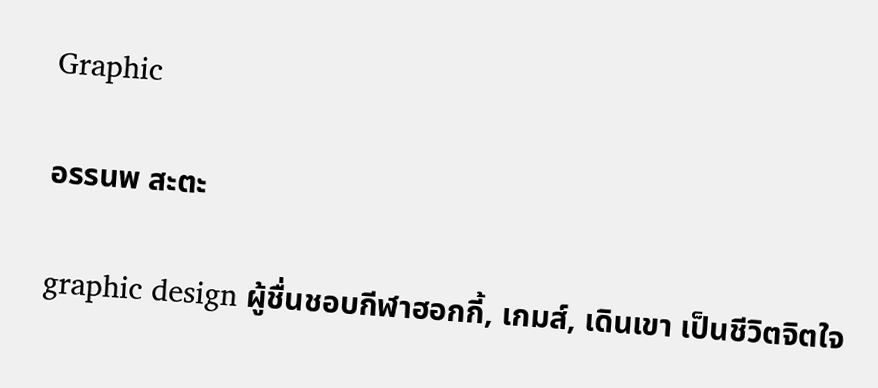Graphic

อรรนพ สะตะ

graphic design ผู้ชื่นชอบกีฬาฮอกกี้, เกมส์, เดินเขา เป็นชีวิตจิตใจ